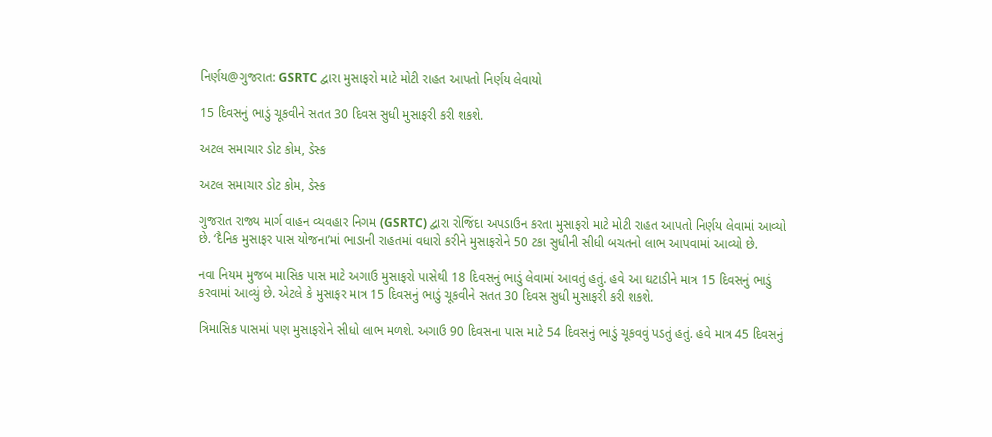નિર્ણય@ગુજરાત: GSRTC દ્વારા મુસાફરો માટે મોટી રાહત આપતો નિર્ણય લેવાયો

15 દિવસનું ભાડું ચૂકવીને સતત 30 દિવસ સુધી મુસાફરી કરી શકશે.

અટલ સમાચાર ડોટ કોમ, ડેસ્ક

અટલ સમાચાર ડોટ કોમ, ડેસ્ક

ગુજરાત રાજ્ય માર્ગ વાહન વ્યવહાર નિગમ (GSRTC) દ્વારા રોજિંદા અપડાઉન કરતા મુસાફરો માટે મોટી રાહત આપતો નિર્ણય લેવામાં આવ્યો છે. ‘દૈનિક મુસાફર પાસ યોજના’માં ભાડાની રાહતમાં વધારો કરીને મુસાફરોને 50 ટકા સુધીની સીધી બચતનો લાભ આપવામાં આવ્યો છે.

નવા નિયમ મુજબ માસિક પાસ માટે અગાઉ મુસાફરો પાસેથી 18 દિવસનું ભાડું લેવામાં આવતું હતું. હવે આ ઘટાડીને માત્ર 15 દિવસનું ભાડું કરવામાં આવ્યું છે. એટલે કે મુસાફર માત્ર 15 દિવસનું ભાડું ચૂકવીને સતત 30 દિવસ સુધી મુસાફરી કરી શકશે.

ત્રિમાસિક પાસમાં પણ મુસાફરોને સીધો લાભ મળશે. અગાઉ 90 દિવસના પાસ માટે 54 દિવસનું ભાડું ચૂકવવું પડતું હતું. હવે માત્ર 45 દિવસનું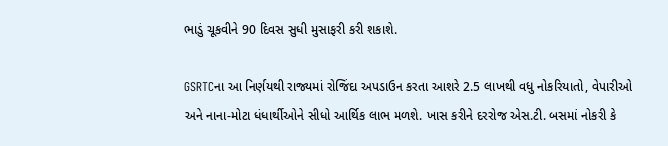ભાડું ચૂકવીને 90 દિવસ સુધી મુસાફરી કરી શકાશે.

GSRTCના આ નિર્ણયથી રાજ્યમાં રોજિંદા અપડાઉન કરતા આશરે 2.5 લાખથી વધુ નોકરિયાતો, વેપારીઓ અને નાના-મોટા ધંધાર્થીઓને સીધો આર્થિક લાભ મળશે. ખાસ કરીને દરરોજ એસ.ટી. બસમાં નોકરી કે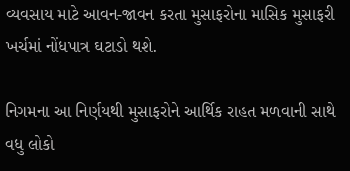વ્યવસાય માટે આવન-જાવન કરતા મુસાફરોના માસિક મુસાફરી ખર્ચમાં નોંધપાત્ર ઘટાડો થશે.

નિગમના આ નિર્ણયથી મુસાફરોને આર્થિક રાહત મળવાની સાથે વધુ લોકો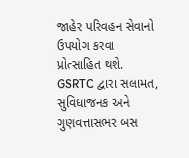જાહેર પરિવહન સેવાનો ઉપયોગ કરવા પ્રોત્સાહિત થશે. GSRTC દ્વારા સલામત, સુવિધાજનક અને ગુણવત્તાસભર બસ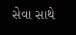સેવા સાથે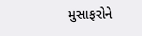મુસાફરોને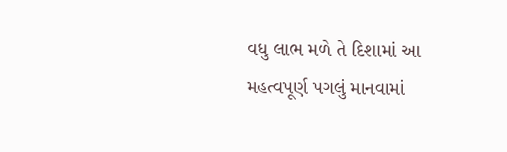વધુ લાભ મળે તે દિશામાં આ મહત્વપૂર્ણ પગલું માનવામાં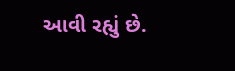આવી રહ્યું છે.